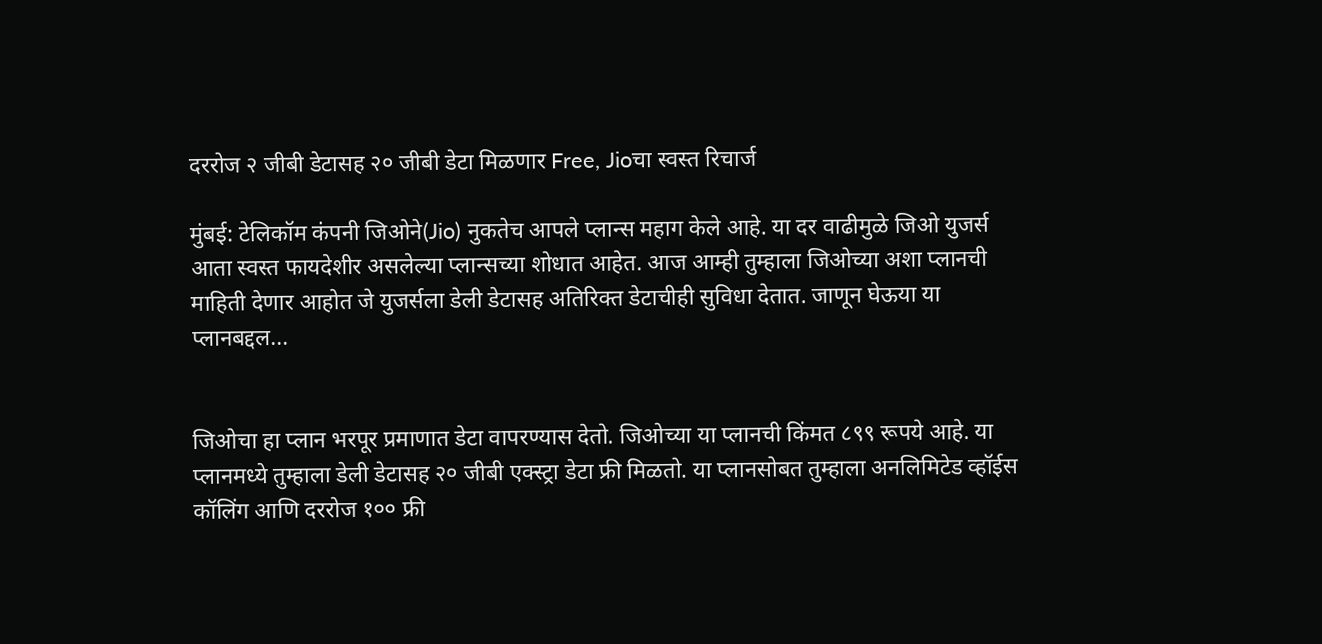दररोज २ जीबी डेटासह २० जीबी डेटा मिळणार Free, Jioचा स्वस्त रिचार्ज

मुंबई: टेलिकॉम कंपनी जिओने(Jio) नुकतेच आपले प्लान्स महाग केले आहे. या दर वाढीमुळे जिओ युजर्स आता स्वस्त फायदेशीर असलेल्या प्लान्सच्या शोधात आहेत. आज आम्ही तुम्हाला जिओच्या अशा प्लानची माहिती देणार आहोत जे युजर्सला डेली डेटासह अतिरिक्त डेटाचीही सुविधा देतात. जाणून घेऊया या प्लानबद्दल...


जिओचा हा प्लान भरपूर प्रमाणात डेटा वापरण्यास देतो. जिओच्या या प्लानची किंमत ८९९ रूपये आहे. या प्लानमध्ये तुम्हाला डेली डेटासह २० जीबी एक्स्ट्रा डेटा फ्री मिळतो. या प्लानसोबत तुम्हाला अनलिमिटेड व्हॉईस कॉलिंग आणि दररोज १०० फ्री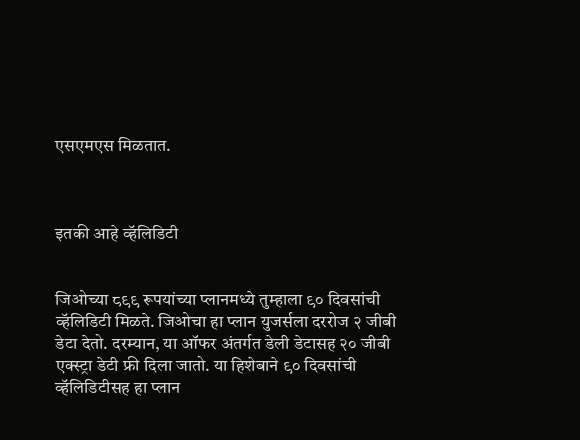एसएमएस मिळतात.



इतकी आहे व्हॅलिडिटी


जिओच्या ८९९ रूपयांच्या प्लानमध्ये तुम्हाला ९० दिवसांची व्हॅलिडिटी मिळते. जिओचा हा प्लान युजर्सला दररोज २ जीबी डेटा देतो. दरम्यान, या ऑफर अंतर्गत डेली डेटासह २० जीबी एक्स्ट्रा डेटी फ्री दिला जातो. या हिशेबाने ९० दिवसांची व्हॅलिडिटीसह हा प्लान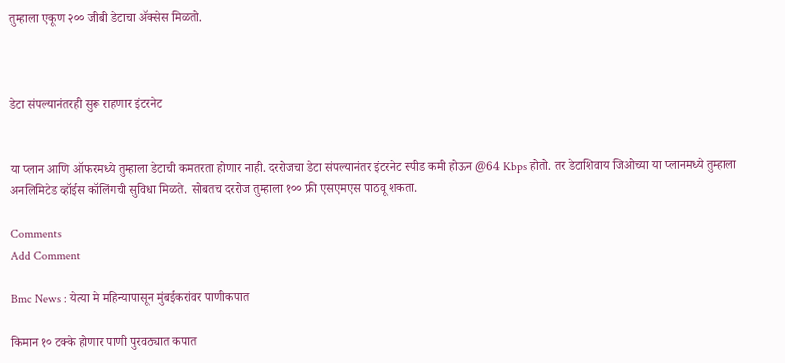तुम्हाला एकूण २०० जीबी डेटाचा ॲक्सेस मिळतो.



डेटा संपल्यानंतरही सुरू राहणार इंटरनेट


या प्लान आणि ऑफरमध्ये तुम्हाला डेटाची कमतरता होणार नाही. दररोजचा डेटा संपल्यानंतर इंटरनेट स्पीड कमी होऊन @64 Kbps होतो. तर डेटाशिवाय जिओच्या या प्लानमध्ये तुम्हाला अनलिमिटेड व्हॉईस कॉलिंगची सुविधा मिळते. सोबतच दररोज तुम्हाला १०० फ्री एसएमएस पाठवू शकता.

Comments
Add Comment

Bmc News : येत्या मे महिन्यापासून मुंबईकरांवर पाणीकपात

किमान १० टक्के होणार पाणी पुरवठ्यात कपात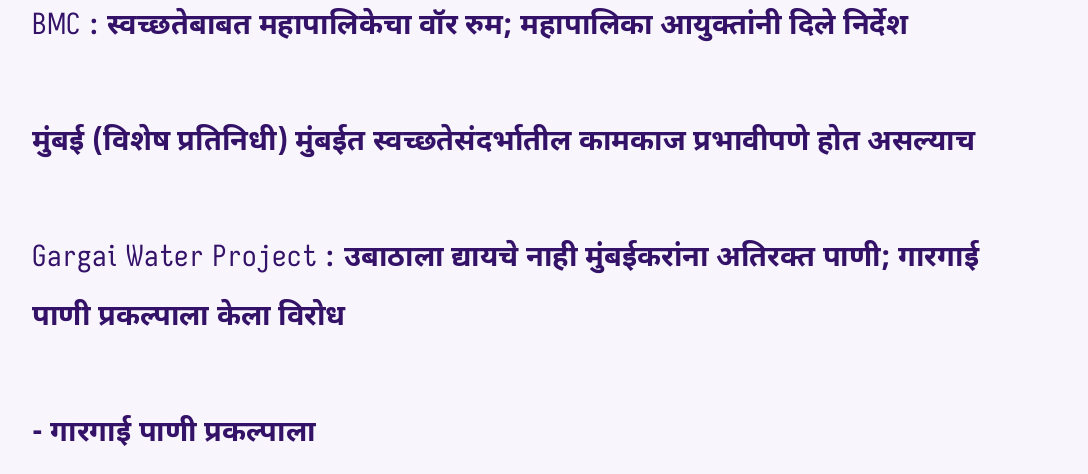BMC : स्वच्छतेबाबत महापालिकेचा वॉर रुम; महापालिका आयुक्तांनी दिले निर्देश

मुंबई (विशेष प्रतिनिधी) मुंबईत स्वच्छतेसंदर्भातील कामकाज प्रभावीपणे होत असल्याच

Gargai Water Project : उबाठाला द्यायचे नाही मुंबईकरांना अतिरक्त पाणी; गारगाई पाणी प्रकल्पाला केला विरोध

- गारगाई पाणी प्रकल्पाला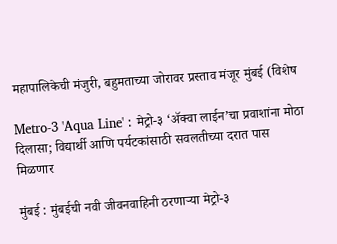महापालिकेची मंजुरी, बहुमताच्या जोरावर प्रस्ताव मंजूर मुंबई (विशेष

Metro-3 'Aqua Line' : मेट्रो-३ ‘ॲक्वा लाईन’चा प्रवाशांना मोठा दिलासा; विद्यार्थी आणि पर्यटकांसाठी सवलतीच्या दरात पास मिळणार

मुंबई : मुंबईची नवी जीवनवाहिनी ठरणाऱ्या मेट्रो-३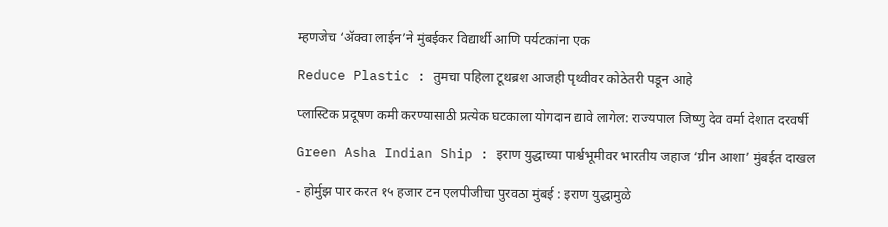म्हणजेच ‘ॲक्वा लाईन’ने मुंबईकर विद्यार्थी आणि पर्यटकांना एक

Reduce Plastic : तुमचा पहिला टूथब्रश आजही पृथ्वीवर कोठेतरी पडून आहे

प्लास्टिक प्रदूषण कमी करण्यासाठी प्रत्येक घटकाला योगदान द्यावे लागेल: राज्यपाल जिष्णु देव वर्मा देशात दरवर्षी

Green Asha Indian Ship : इराण युद्धाच्या पार्श्वभूमीवर भारतीय जहाज ‘ग्रीन आशा’ मुंबईत दाखल

- होर्मुझ पार करत १५ हजार टन एलपीजीचा पुरवठा मुंबई : इराण युद्धामुळे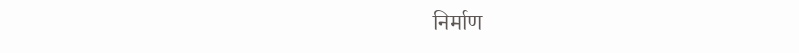निर्माण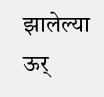झालेल्या ऊर्